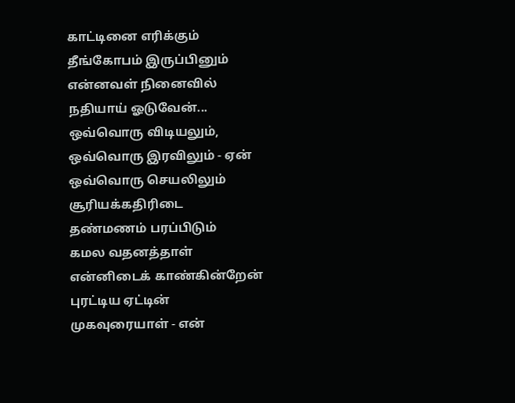காட்டினை எரிக்கும்
தீங்கோபம் இருப்பினும்
என்னவள் நினைவில்
நதியாய் ஓடுவேன்...
ஒவ்வொரு விடியலும்,
ஒவ்வொரு இரவிலும் - ஏன்
ஒவ்வொரு செயலிலும்
சூரியக்கதிரிடை
தண்மணம் பரப்பிடும்
கமல வதனத்தாள்
என்னிடைக் காண்கின்றேன்
புரட்டிய ஏட்டின்
முகவுரையாள் - என்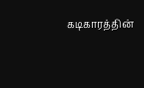கடிகாரத்தின்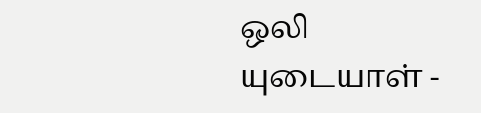ஒலி
யுடையாள் -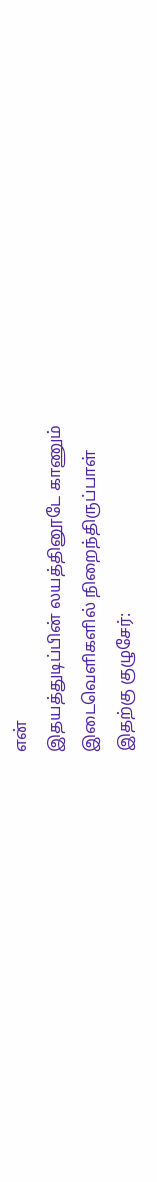என்
இதயத்துடிப்பின் லயத்தினூடே காணும்
இடைவெளிகளில் நிறைந்திருப்பாள்
இதற்கு குழுசேர்: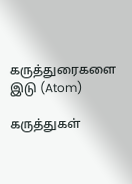கருத்துரைகளை இடு (Atom)

கருத்துகள்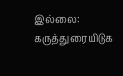இல்லை:
கருத்துரையிடுக